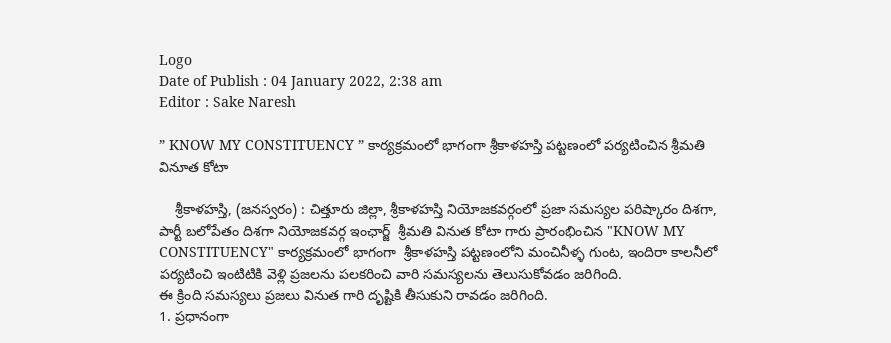Logo
Date of Publish : 04 January 2022, 2:38 am
Editor : Sake Naresh

” KNOW MY CONSTITUENCY ” కార్యక్రమంలో భాగంగా శ్రీకాళహస్తి పట్టణంలో పర్యటించిన శ్రీమతి వినూత కోటా

    శ్రీకాళహస్తి, (జనస్వరం) : చిత్తూరు జిల్లా, శ్రీకాళహస్తి నియోజకవర్గంలో ప్రజా సమస్యల పరిష్కారం దిశగా, పార్టీ బలోపేతం దిశగా నియోజకవర్గ ఇంఛార్జ్  శ్రీమతి వినుత కోటా గారు ప్రారంభించిన "KNOW MY CONSTITUENCY" కార్యక్రమంలో భాగంగా  శ్రీకాళహస్తి పట్టణంలోని మంచినీళ్ళ గుంట, ఇందిరా కాలనీలో పర్యటించి ఇంటిటికి వెళ్లి ప్రజలను పలకరించి వారి సమస్యలను తెలుసుకోవడం జరిగింది.
ఈ క్రింది సమస్యలు ప్రజలు వినుత గారి దృష్టికి తీసుకుని రావడం జరిగింది.
1. ప్రధానంగా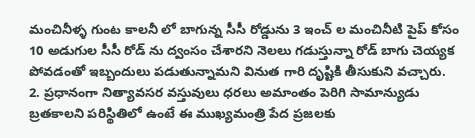మంచినీళ్ళ గుంట కాలనీ లో బాగున్న సీసీ రోడ్డును 3 ఇంచ్ ల మంచినీటి పైప్ కోసం 10 అడుగుల సీసీ రోడ్ ను ద్వంసం చేశారని నెలలు గడుస్తున్నా రోడ్ బాగు చెయ్యక పోవడంతో ఇబ్బందులు పడుతున్నామని వినుత గారి దృష్టికి తీసుకుని వచ్చారు.
2. ప్రధానంగా నిత్యావసర వస్తువులు ధరలు అమాంతం పెరిగి సామాన్యుడు బ్రతకాలని పరిస్థితిలో ఉంటే ఈ ముఖ్యమంత్రి పేద ప్రజలకు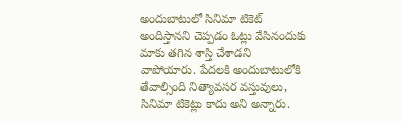అందుబాటులో సినిమా టికెట్ అందిస్తానని చెప్పడం ఓట్లు వేసినందుకు మాకు తగిన శాస్తి చేశాడని వాపోయారు. పేదలకి అందుబాటులోకి తేవాల్సింది నిత్యావసర వస్తువులు, సినిమా టికెట్లు కాదు అని అన్నారు.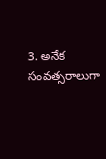3. అనేక సంవత్సరాలుగా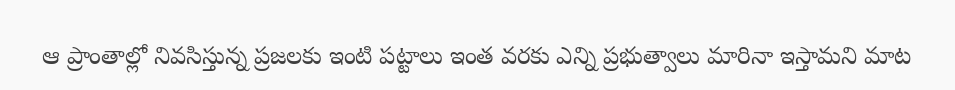ఆ ప్రాంతాల్లో నివసిస్తున్న ప్రజలకు ఇంటి పట్టాలు ఇంత వరకు ఎన్ని ప్రభుత్వాలు మారినా ఇస్తామని మాట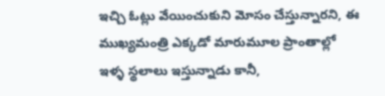ఇచ్చి ఓట్లు వేయించుకుని మోసం చేస్తున్నారని, ఈ ముఖ్యమంత్రి ఎక్కడో మారుమూల ప్రాంతాల్లో ఇళ్ళ స్థలాలు ఇస్తున్నాడు కానీ,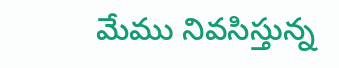మేము నివసిస్తున్న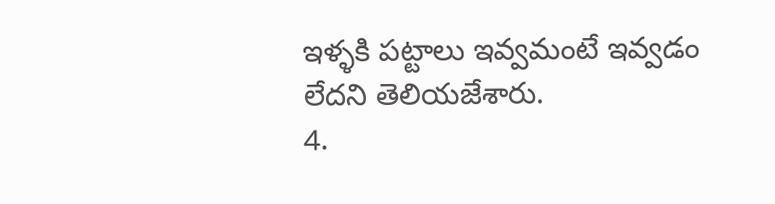ఇళ్ళకి పట్టాలు ఇవ్వమంటే ఇవ్వడం లేదని తెలియజేశారు.
4.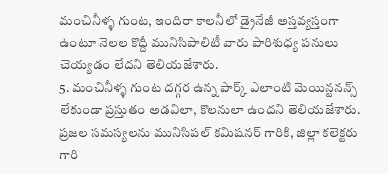మంచినీళ్ళ గుంట, ఇందిరా కాలనీలో డ్రైనేజీ అస్తవ్యస్తంగా ఉంటూ నెలల కొద్దీ మునిసిపాలిటీ వారు పారిశుధ్య పనులు చెయ్యడం లేదని తెలియజేశారు.
5. మంచినీళ్ళ గుంట దగ్గర ఉన్న పార్క్ ఎలాంటి మెయిన్టనన్స్ లేకుండా ప్రస్తుతం అడవిలా, కొలనులా ఉందని తెలియజేశారు. ప్రజల సమస్యలను మునిసిపల్ కమిషనర్ గారికి, జిల్లా కలెక్టరు గారి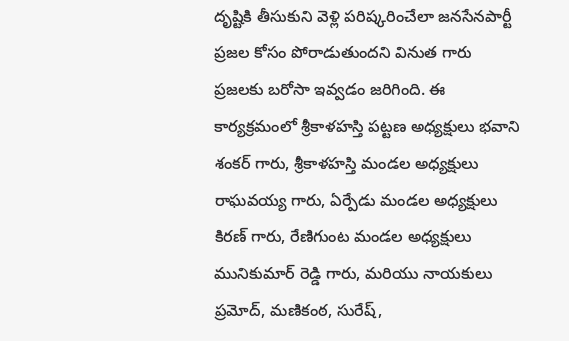దృష్టికి తీసుకుని వెళ్లి పరిష్కరించేలా జనసేనపార్టీ ప్రజల కోసం పోరాడుతుందని వినుత గారు ప్రజలకు బరోసా ఇవ్వడం జరిగింది. ఈ కార్యక్రమంలో శ్రీకాళహస్తి పట్టణ అధ్యక్షులు భవాని శంకర్ గారు, శ్రీకాళహస్తి మండల అధ్యక్షులు రాఘవయ్య గారు, ఏర్పేడు మండల అధ్యక్షులు కిరణ్ గారు, రేణిగుంట మండల అధ్యక్షులు మునికుమార్ రెడ్డి గారు, మరియు నాయకులు ప్రమోద్, మణికంఠ, సురేష్,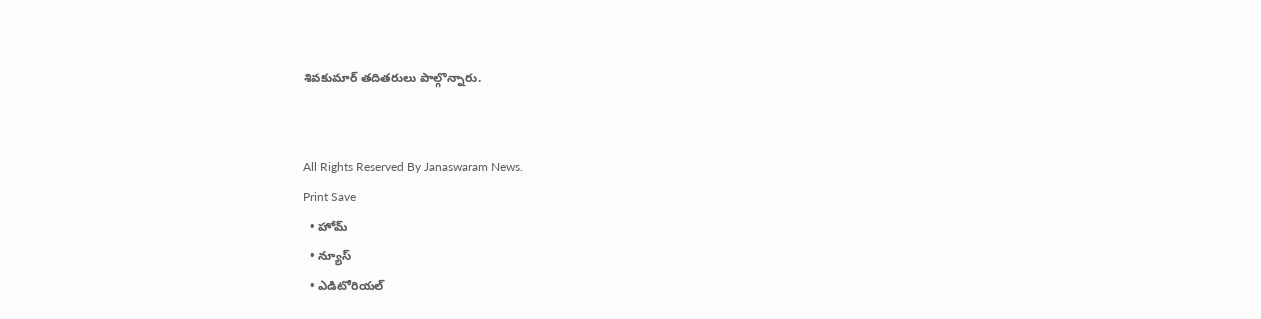శివకుమార్ తదితరులు పాల్గొన్నారు.


All Rights Reserved By Janaswaram News.
Print Save
  • హోమ్
  • న్యూస్
  • ఎడిటోరియల్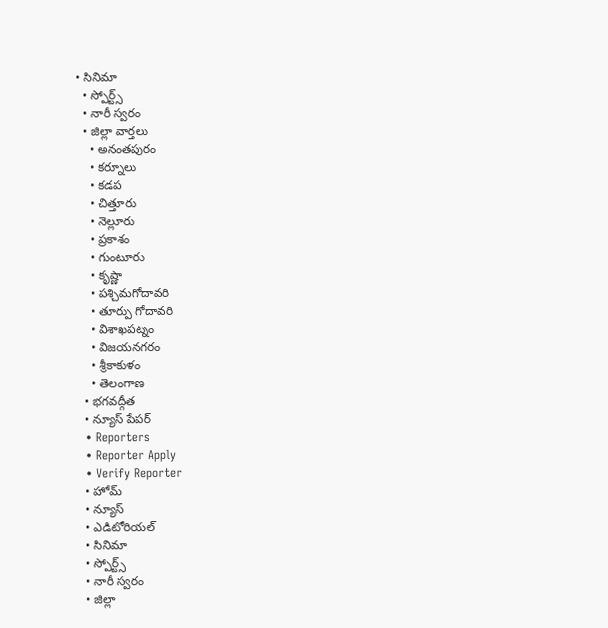• సినిమా
  • స్పోర్ట్స్
  • నారీ స్వరం
  • జిల్లా వార్తలు
    • అనంతపురం
    • కర్నూలు
    • కడప
    • చిత్తూరు
    • నెల్లూరు
    • ప్రకాశం
    • గుంటూరు
    • కృష్ణా
    • పశ్చిమగోదావరి
    • తూర్పు గోదావరి
    • విశాఖపట్నం
    • విజయనగరం
    • శ్రీకాకుళం
    • తెలంగాణ
  • భగవద్గీత
  • న్యూస్ పేపర్
  • Reporters
  • Reporter Apply
  • Verify Reporter
  • హోమ్
  • న్యూస్
  • ఎడిటోరియల్
  • సినిమా
  • స్పోర్ట్స్
  • నారీ స్వరం
  • జిల్లా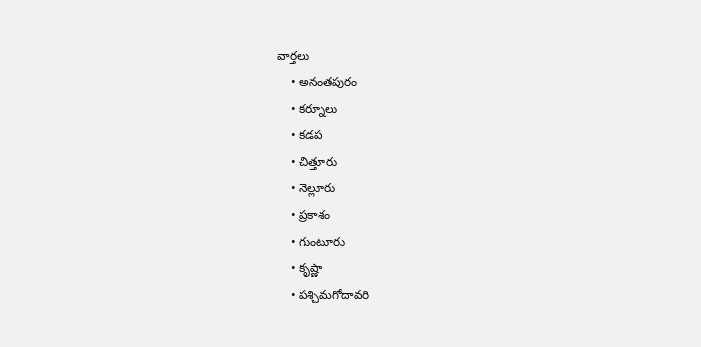వార్తలు
    • అనంతపురం
    • కర్నూలు
    • కడప
    • చిత్తూరు
    • నెల్లూరు
    • ప్రకాశం
    • గుంటూరు
    • కృష్ణా
    • పశ్చిమగోదావరి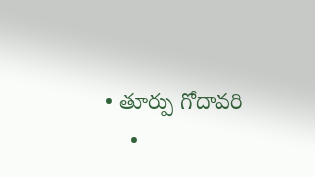• తూర్పు గోదావరి
    •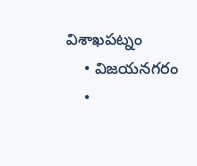విశాఖపట్నం
    • విజయనగరం
    •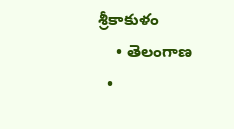శ్రీకాకుళం
    • తెలంగాణ
  •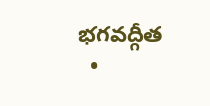భగవద్గీత
  •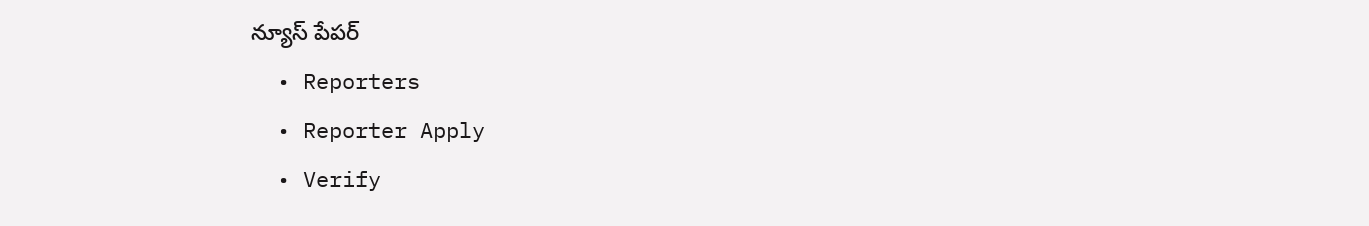న్యూస్ పేపర్
  • Reporters
  • Reporter Apply
  • Verify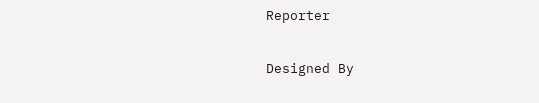Reporter

Designed By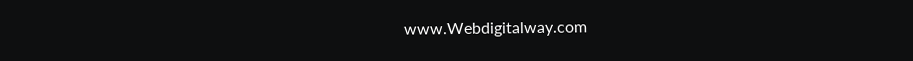www.Webdigitalway.com